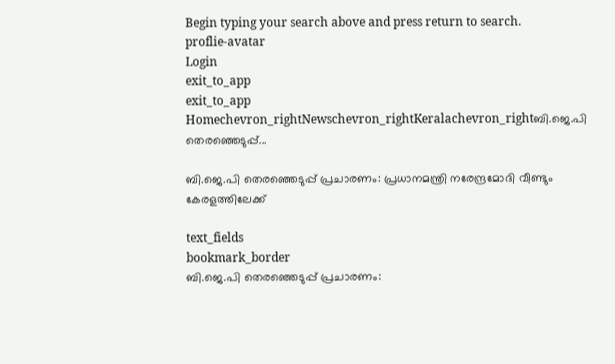Begin typing your search above and press return to search.
proflie-avatar
Login
exit_to_app
exit_to_app
Homechevron_rightNewschevron_rightKeralachevron_rightബി.ജെ.പി തെരഞ്ഞെടുപ്പ്...

ബി.ജെ.പി തെരഞ്ഞെടുപ്പ് പ്രചാരണം: പ്രധാനമന്ത്രി നരേന്ദ്രമോദി വീണ്ടും കേരളത്തിലേക്ക്

text_fields
bookmark_border
ബി.ജെ.പി തെരഞ്ഞെടുപ്പ് പ്രചാരണം: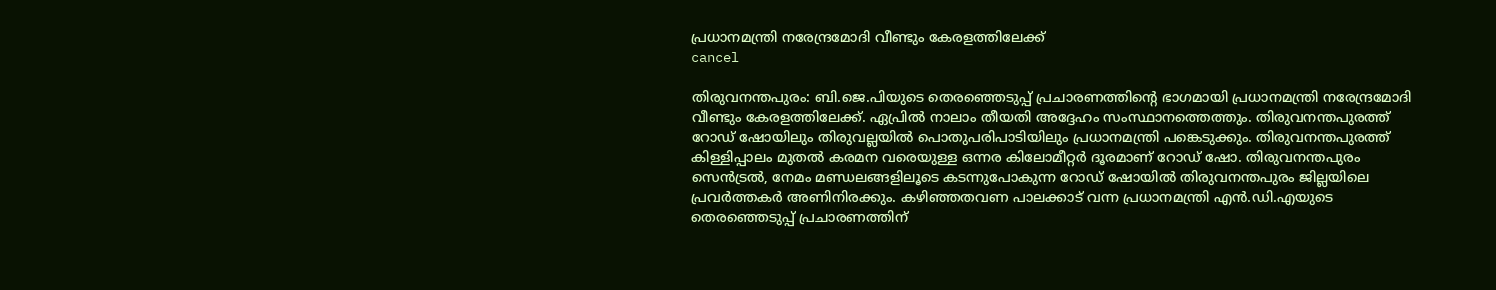പ്രധാനമന്ത്രി നരേന്ദ്രമോദി വീണ്ടും കേരളത്തിലേക്ക്
cancel

തിരുവനന്തപുരം: ബി.ജെ.പിയുടെ തെരഞ്ഞെടുപ്പ് പ്രചാരണത്തിന്റെ ഭാഗമായി പ്രധാനമന്ത്രി നരേന്ദ്രമോദി വീണ്ടും കേരളത്തിലേക്ക്. ഏപ്രിൽ നാലാം തീയതി അദ്ദേഹം സംസ്ഥാനത്തെത്തും. തിരുവനന്തപുരത്ത് റോഡ് ഷോയിലും തിരുവല്ലയിൽ പൊതുപരിപാടിയിലും പ്രധാനമന്ത്രി പങ്കെടുക്കും. തിരുവനന്തപുരത്ത് കിള്ളിപ്പാലം മുതൽ കരമന വരെയുള്ള ഒന്നര കിലോമീറ്റർ ദൂരമാണ് റോഡ് ഷോ. തിരുവനന്തപുരം സെൻട്രൽ, നേമം മണ്ഡലങ്ങളിലൂടെ കടന്നുപോകുന്ന റോഡ് ഷോയിൽ തിരുവനന്തപുരം ജില്ലയിലെ പ്രവർത്തകർ അണിനിരക്കും. കഴിഞ്ഞതവണ പാലക്കാട് വന്ന പ്രധാനമന്ത്രി എൻ.ഡി.എയുടെ തെരഞ്ഞെടുപ്പ് പ്രചാരണത്തിന്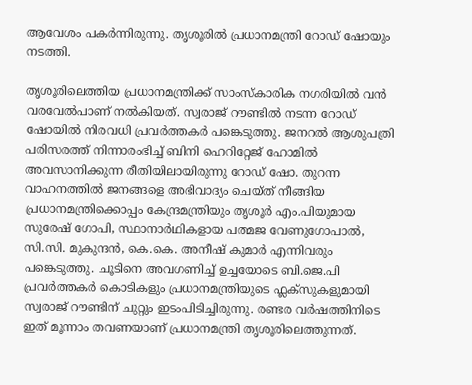ആവേശം പകർന്നിരുന്നു. തൃശൂരിൽ പ്രധാനമന്ത്രി റോഡ് ഷോയും നടത്തി.

തൃശൂരിലെത്തിയ പ്രധാനമന്ത്രിക്ക് സാംസ്കാരിക നഗരിയിൽ വൻ വരവേൽപാണ് നൽകിയത്. സ്വരാജ് റൗണ്ടിൽ നടന്ന റോഡ് ഷോയിൽ നിരവധി പ്രവർത്തകർ പങ്കെടുത്തു. ജനറൽ ആശുപത്രി പരിസരത്ത് നിന്നാരംഭിച്ച് ബിനി ഹെറിറ്റേജ് ഹോമിൽ അവസാനിക്കുന്ന രീതിയിലായിരുന്നു റോഡ് ഷോ. തുറന്ന വാഹനത്തിൽ ജനങ്ങളെ അഭിവാദ്യം ചെയ്ത് നീങ്ങിയ പ്രധാനമന്ത്രിക്കൊപ്പം കേന്ദ്രമന്ത്രിയും തൃശൂർ എം.പിയുമായ സുരേഷ് ഗോപി, സ്ഥാനാർഥികളായ പത്മജ വേണുഗോപാൽ, സി.സി. മുകുന്ദൻ, കെ.കെ. അനീഷ് കുമാർ എന്നിവരും പങ്കെടുത്തു. ചൂടിനെ അവഗണിച്ച് ഉച്ചയോടെ ബി.ജെ.പി പ്രവർത്തകർ കൊടികളും പ്രധാനമന്ത്രിയുടെ ഫ്ലക്സുകളുമായി സ്വരാജ് റൗണ്ടിന് ചുറ്റും ഇടംപിടിച്ചിരുന്നു. രണ്ടര വർഷത്തിനിടെ ഇത് മൂന്നാം തവണയാണ് പ്രധാനമന്ത്രി തൃശൂരിലെത്തുന്നത്.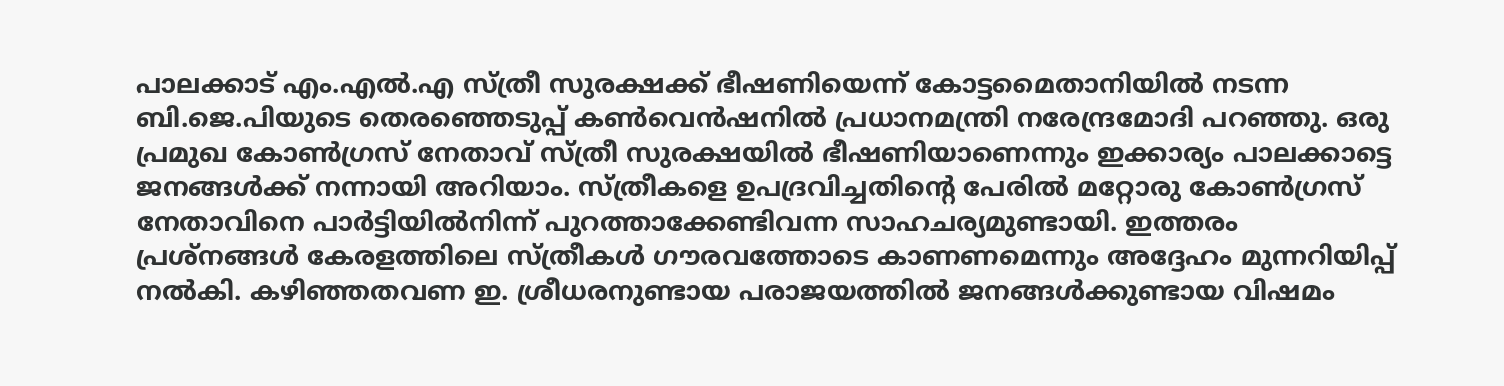പാലക്കാട് എം.എൽ.എ സ്ത്രീ സുരക്ഷക്ക് ഭീഷണിയെന്ന് കോട്ടമൈതാനിയിൽ നടന്ന ബി.ജെ.പിയുടെ തെരഞ്ഞെടുപ്പ് കൺവെൻഷനിൽ പ്രധാനമന്ത്രി നരേന്ദ്രമോദി പറഞ്ഞു. ഒരു പ്രമുഖ കോണ്‍ഗ്രസ് നേതാവ് സ്ത്രീ സുരക്ഷയിൽ ഭീഷണിയാണെന്നും ഇക്കാര്യം പാലക്കാട്ടെ ജനങ്ങൾക്ക് നന്നായി അറിയാം. സ്ത്രീകളെ ഉപദ്രവിച്ചതിന്റെ പേരിൽ മറ്റോരു കോൺഗ്രസ് നേതാവിനെ പാർട്ടിയിൽനിന്ന് പുറത്താക്കേണ്ടിവന്ന സാഹചര്യമുണ്ടായി. ഇത്തരം പ്രശ്നങ്ങൾ കേരളത്തിലെ സ്ത്രീകൾ ഗൗരവത്തോടെ കാണണമെന്നും അദ്ദേഹം മുന്നറിയിപ്പ് നൽകി. കഴിഞ്ഞതവണ ഇ. ശ്രീധരനുണ്ടായ പരാജയത്തിൽ ജനങ്ങൾക്കുണ്ടായ വിഷമം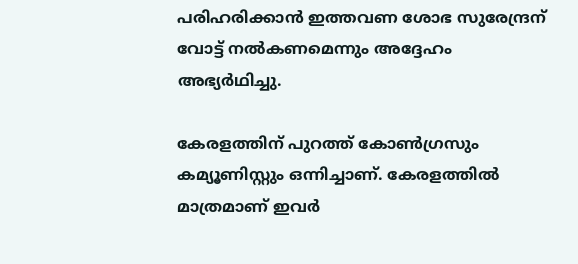പരിഹരിക്കാൻ ഇത്തവണ ശോഭ സുരേന്ദ്രന് വോട്ട് നൽകണമെന്നും അദ്ദേഹം അഭ്യർഥിച്ചു.

കേരളത്തിന് പുറത്ത് കോൺഗ്രസും കമ്യൂണിസ്റ്റും ഒന്നിച്ചാണ്. കേരളത്തിൽ മാത്രമാണ് ഇവർ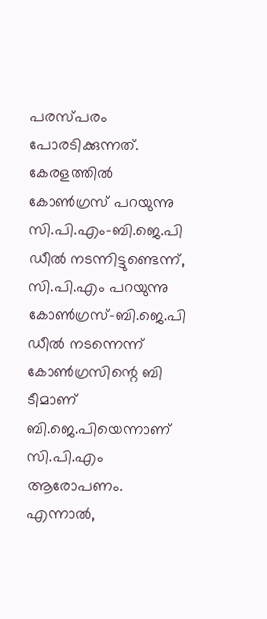പരസ്പരം പോരടിക്കുന്നത്. കേരളത്തിൽ കോൺഗ്രസ് പറയുന്നു സി.പി.എം-ബി.ജെ.പി ഡീൽ നടന്നിട്ടുണ്ടെന്ന്, സി.പി.എം പറയുന്നു കോൺഗ്രസ്-ബി.ജെ.പി ഡീൽ നടന്നെന്ന് കോൺഗ്രസിന്റെ ബി ടീമാണ് ബി.ജെ.പിയെന്നാണ് സി.പി.എം ആരോപണം. എന്നാൽ,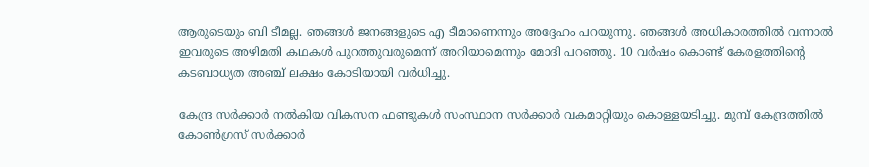ആരുടെയും ബി ടീമല്ല. ഞങ്ങൾ ജനങ്ങളുടെ എ ടീമാണെന്നും അദ്ദേഹം പറയുന്നു. ഞങ്ങൾ അധികാരത്തിൽ വന്നാൽ ഇവരുടെ അഴിമതി കഥകൾ പുറത്തുവരുമെന്ന് അറിയാമെന്നും മോദി പറഞ്ഞു. 10 വർഷം കൊണ്ട് കേരളത്തിന്റെ കടബാധ്യത അഞ്ച് ലക്ഷം കോടിയായി വർധിച്ചു.

കേന്ദ്ര സർക്കാർ നൽകിയ വികസന ഫണ്ടുകൾ സംസ്ഥാന സർക്കാർ വകമാറ്റിയും കൊള്ളയടിച്ചു. മുമ്പ് കേന്ദ്രത്തിൽ കോൺഗ്രസ് സര്‍ക്കാർ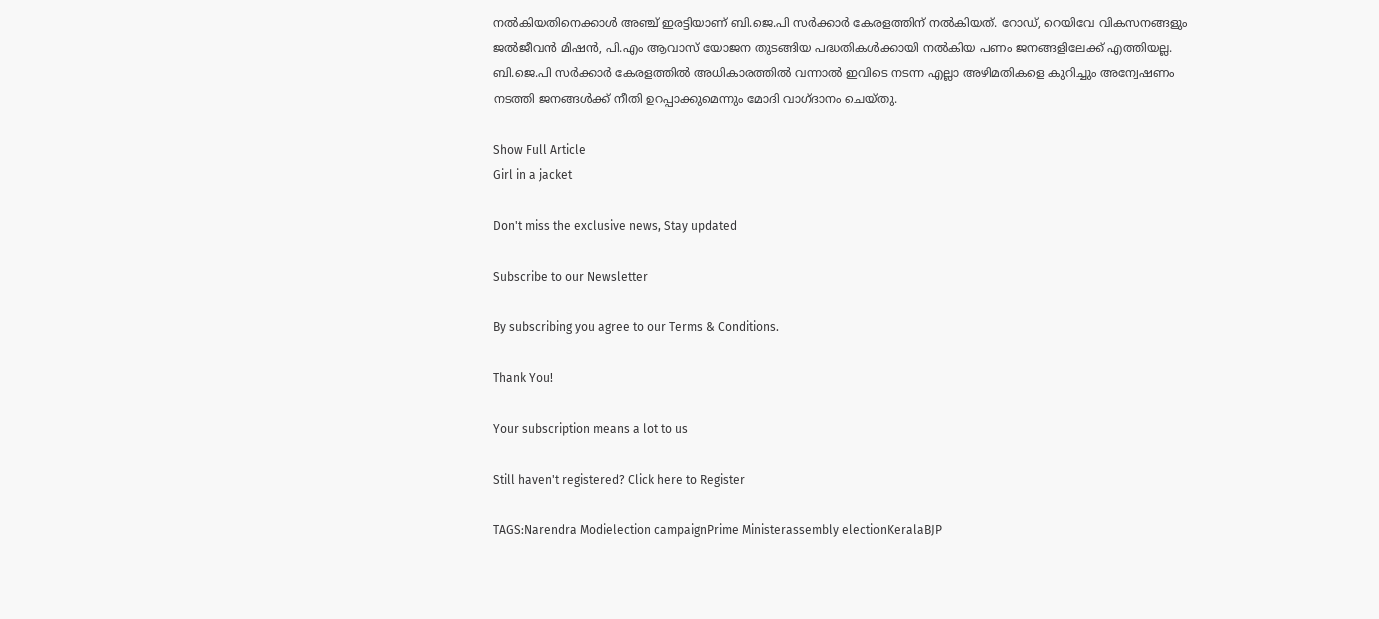നല്‍കിയതിനെക്കാൾ അഞ്ച് ഇരട്ടിയാണ് ബി.ജെ.പി സർക്കാർ കേരളത്തിന് നൽകിയത്. റോഡ്, റെയിവേ വികസനങ്ങളും ജൽജീവൻ മിഷൻ, പി.എം ആവാസ് യോജന തുടങ്ങിയ പദ്ധതികൾക്കായി നൽകിയ പണം ജനങ്ങളിലേക്ക് എത്തിയല്ല. ബി.ജെ.പി സർക്കാർ കേരളത്തിൽ അധികാരത്തിൽ വന്നാൽ ഇവിടെ നടന്ന എല്ലാ അഴിമതികളെ കുറിച്ചും അന്വേഷണം നടത്തി ജനങ്ങൾക്ക് നീതി ഉറപ്പാക്കുമെന്നും മോദി വാഗ്ദാനം ചെയ്തു.

Show Full Article
Girl in a jacket

Don't miss the exclusive news, Stay updated

Subscribe to our Newsletter

By subscribing you agree to our Terms & Conditions.

Thank You!

Your subscription means a lot to us

Still haven't registered? Click here to Register

TAGS:Narendra Modielection campaignPrime Ministerassembly electionKeralaBJP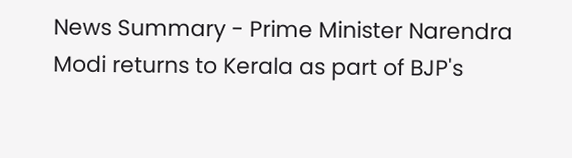News Summary - Prime Minister Narendra Modi returns to Kerala as part of BJP's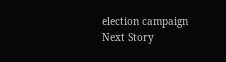election campaign
Next Story